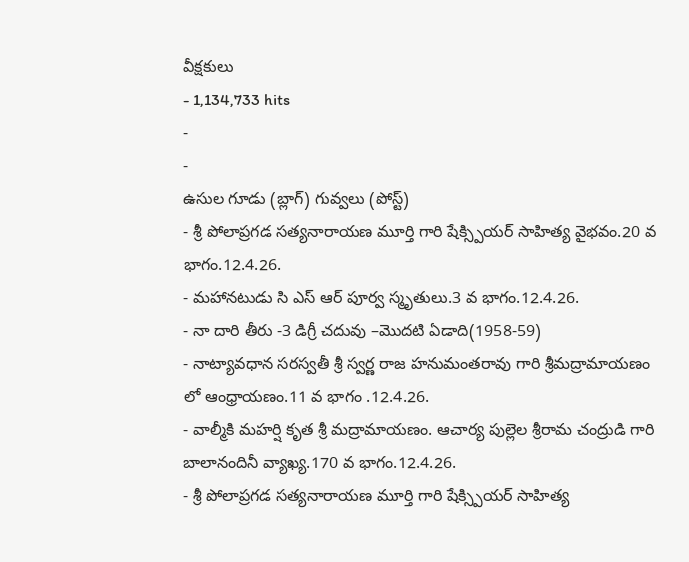వీక్షకులు
- 1,134,733 hits
-
-
ఉసుల గూడు (బ్లాగ్) గువ్వలు (పోస్ట్)
- శ్రీ పోలాప్రగడ సత్యనారాయణ మూర్తి గారి షేక్స్పియర్ సాహిత్య వైభవం.20 వ భాగం.12.4.26.
- మహానటుడు సి ఎస్ ఆర్ పూర్వ స్మృతులు.3 వ భాగం.12.4.26.
- నా దారి తీరు -3 డిగ్రీ చదువు –మొదటి ఏడాది(1958-59)
- నాట్యావధాన సరస్వతీ శ్రీ స్వర్ణ రాజ హనుమంతరావు గారి శ్రీమద్రామాయణం లో ఆంధ్రాయణం.11 వ భాగం .12.4.26.
- వాల్మీకి మహర్షి కృత శ్రీ మద్రామాయణం. ఆచార్య పుల్లెల శ్రీరామ చంద్రుడి గారి బాలానందినీ వ్యాఖ్య.170 వ భాగం.12.4.26.
- శ్రీ పోలాప్రగడ సత్యనారాయణ మూర్తి గారి షేక్స్పియర్ సాహిత్య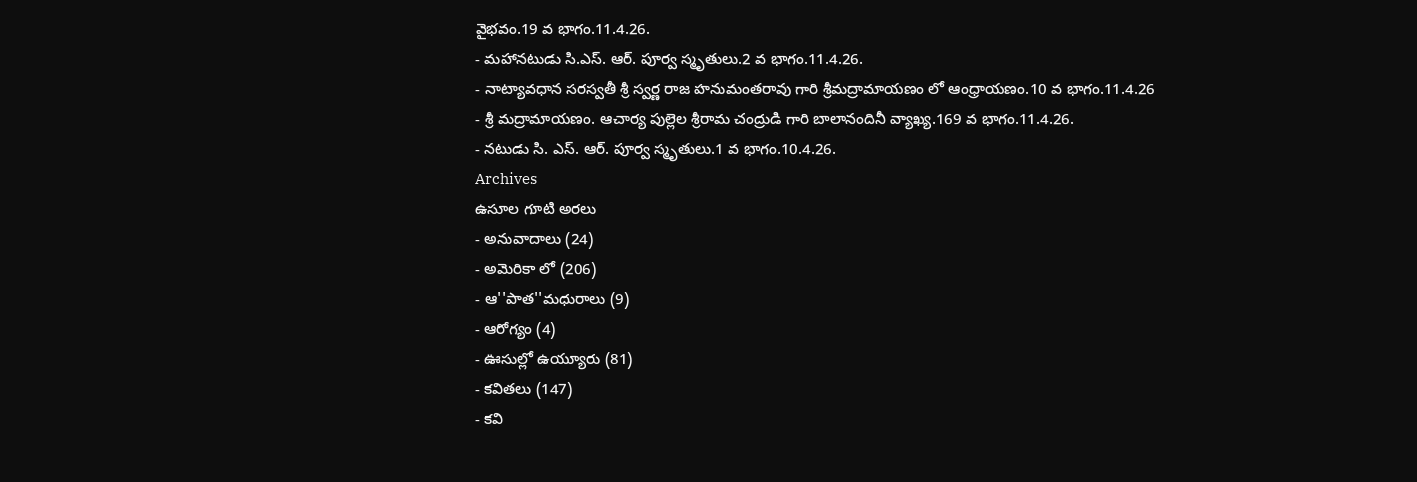వైభవం.19 వ భాగం.11.4.26.
- మహానటుడు సి.ఎస్. ఆర్. పూర్వ స్మృతులు.2 వ భాగం.11.4.26.
- నాట్యావధాన సరస్వతీ శ్రీ స్వర్ణ రాజ హనుమంతరావు గారి శ్రీమద్రామాయణం లో ఆంధ్రాయణం.10 వ భాగం.11.4.26
- శ్రీ మద్రామాయణం. ఆచార్య పుల్లెల శ్రీరామ చంద్రుడి గారి బాలానందినీ వ్యాఖ్య.169 వ భాగం.11.4.26.
- నటుడు సి. ఎస్. ఆర్. పూర్వ స్మృతులు.1 వ భాగం.10.4.26.
Archives
ఉసూల గూటి అరలు
- అనువాదాలు (24)
- అమెరికా లో (206)
- ఆ''పాత''మధురాలు (9)
- ఆరోగ్యం (4)
- ఊసుల్లో ఉయ్యూరు (81)
- కవితలు (147)
- కవి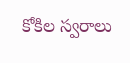కోకిల స్వరాలు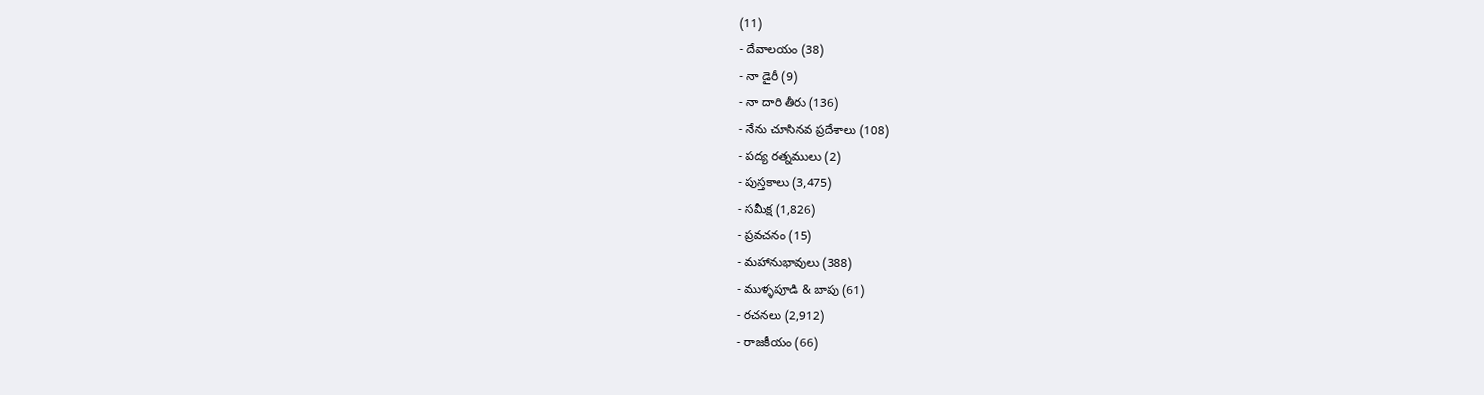(11)
- దేవాలయం (38)
- నా డైరీ (9)
- నా దారి తీరు (136)
- నేను చూసినవ ప్రదేశాలు (108)
- పద్య రత్నములు (2)
- పుస్తకాలు (3,475)
- సమీక్ష (1,826)
- ప్రవచనం (15)
- మహానుభావులు (388)
- ముళ్ళపూడి & బాపు (61)
- రచనలు (2,912)
- రాజకీయం (66)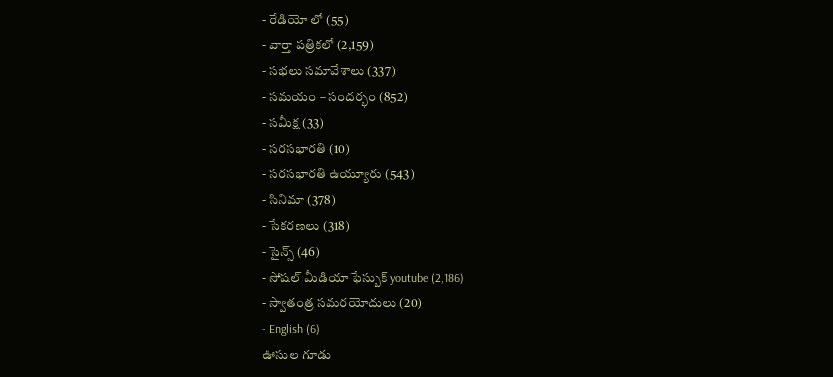- రేడియో లో (55)
- వార్తా పత్రికలో (2,159)
- సభలు సమావేశాలు (337)
- సమయం – సందర్భం (852)
- సమీక్ష (33)
- సరసభారతి (10)
- సరసభారతి ఉయ్యూరు (543)
- సినిమా (378)
- సేకరణలు (318)
- సైన్స్ (46)
- సోషల్ మీడియా ఫేస్బుక్ youtube (2,186)
- స్వాతంత్ర సమరయోదులు (20)
- English (6)
ఊసుల గూడు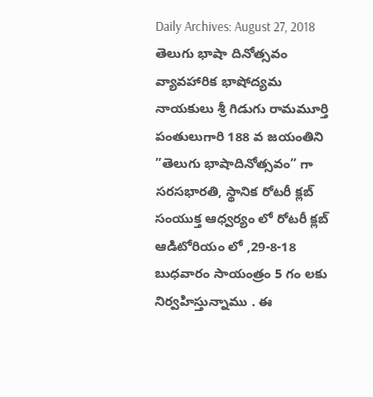Daily Archives: August 27, 2018
తెలుగు భాషా దినోత్సవం వ్యావహారిక భాషోద్యమ నాయకులు శ్రీ గిడుగు రామమూర్తి పంతులుగారి 188 వ జయంతిని ”తెలుగు భాషాదినోత్సవం” గా సరసభారతి, స్థానిక రోటరీ క్లబ్ సంయుక్త ఆధ్వర్యం లో రోటరీ క్లబ్ ఆడిటోరియం లో ,29-8-18 బుధవారం సాయంత్రం 5 గం లకు నిర్వహిస్తున్నాము . ఈ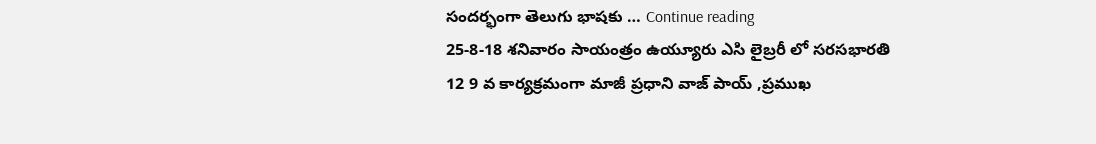సందర్భంగా తెలుగు భాషకు … Continue reading
25-8-18 శనివారం సాయంత్రం ఉయ్యూరు ఎసి లైబ్రరీ లో సరసభారతి 12 9 వ కార్యక్రమంగా మాజీ ప్రధాని వాజ్ పాయ్ ,ప్రముఖ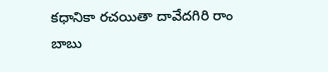కధానికా రచయితా దావేదగిరి రాం బాబు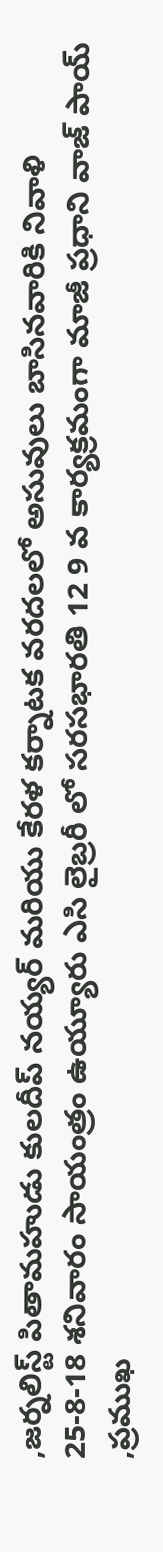,జర్నలిస్ట్ పితామహుడు కులదీప్ నయ్యర్ మరియు కేరళ కర్నాటక వరదలలో అసువులు బాసినవారికి నివాళి
25-8-18 శనివారం సాయంత్రం ఉయ్యూరు ఎసి లైబ్రరీ లో సరసభారతి 12 9 వ కార్యక్రమంగా మాజీ ప్రధాని వాజ్ పాయ్ ,ప్రముఖ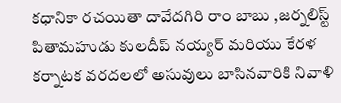కధానికా రచయితా దావేదగిరి రాం బాబు ,జర్నలిస్ట్ పితామహుడు కులదీప్ నయ్యర్ మరియు కేరళ కర్నాటక వరదలలో అసువులు బాసినవారికి నివాళి